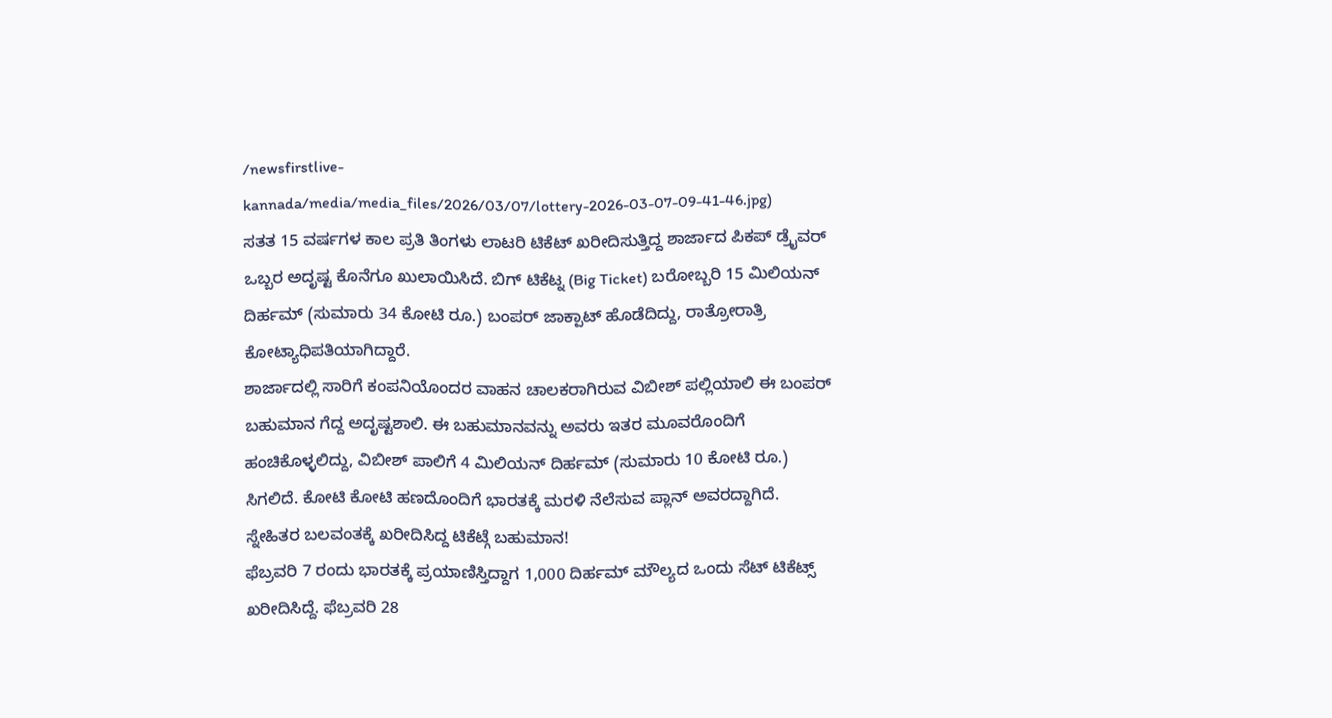/newsfirstlive-kannada/media/media_files/2026/03/07/lottery-2026-03-07-09-41-46.jpg)
ಸತತ 15 ವರ್ಷಗಳ ಕಾಲ ಪ್ರತಿ ತಿಂಗಳು ಲಾಟರಿ ಟಿಕೆಟ್ ಖರೀದಿಸುತ್ತಿದ್ದ ಶಾರ್ಜಾದ ಪಿಕಪ್ ಡ್ರೈವರ್ ಒಬ್ಬರ ಅದೃಷ್ಟ ಕೊನೆಗೂ ಖುಲಾಯಿಸಿದೆ. ಬಿಗ್ ಟಿಕೆಟ್ನ (Big Ticket) ಬರೋಬ್ಬರಿ 15 ಮಿಲಿಯನ್ ದಿರ್ಹಮ್ (ಸುಮಾರು 34 ಕೋಟಿ ರೂ.) ಬಂಪರ್ ಜಾಕ್ಪಾಟ್ ಹೊಡೆದಿದ್ದು, ರಾತ್ರೋರಾತ್ರಿ ಕೋಟ್ಯಾಧಿಪತಿಯಾಗಿದ್ದಾರೆ.
ಶಾರ್ಜಾದಲ್ಲಿ ಸಾರಿಗೆ ಕಂಪನಿಯೊಂದರ ವಾಹನ ಚಾಲಕರಾಗಿರುವ ವಿಬೀಶ್ ಪಲ್ಲಿಯಾಲಿ ಈ ಬಂಪರ್ ಬಹುಮಾನ ಗೆದ್ದ ಅದೃಷ್ಟಶಾಲಿ. ಈ ಬಹುಮಾನವನ್ನು ಅವರು ಇತರ ಮೂವರೊಂದಿಗೆ ಹಂಚಿಕೊಳ್ಳಲಿದ್ದು, ವಿಬೀಶ್ ಪಾಲಿಗೆ 4 ಮಿಲಿಯನ್ ದಿರ್ಹಮ್ (ಸುಮಾರು 10 ಕೋಟಿ ರೂ.) ಸಿಗಲಿದೆ. ಕೋಟಿ ಕೋಟಿ ಹಣದೊಂದಿಗೆ ಭಾರತಕ್ಕೆ ಮರಳಿ ನೆಲೆಸುವ ಪ್ಲಾನ್ ಅವರದ್ದಾಗಿದೆ.
ಸ್ನೇಹಿತರ ಬಲವಂತಕ್ಕೆ ಖರೀದಿಸಿದ್ದ ಟಿಕೆಟ್ಗೆ ಬಹುಮಾನ!
ಫೆಬ್ರವರಿ 7 ರಂದು ಭಾರತಕ್ಕೆ ಪ್ರಯಾಣಿಸ್ತಿದ್ದಾಗ 1,000 ದಿರ್ಹಮ್ ಮೌಲ್ಯದ ಒಂದು ಸೆಟ್ ಟಿಕೆಟ್ಸ್ ಖರೀದಿಸಿದ್ದೆ. ಫೆಬ್ರವರಿ 28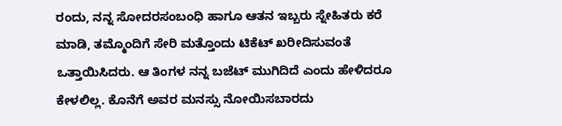ರಂದು, ನನ್ನ ಸೋದರಸಂಬಂಧಿ ಹಾಗೂ ಆತನ ಇಬ್ಬರು ಸ್ನೇಹಿತರು ಕರೆ ಮಾಡಿ, ತಮ್ಮೊಂದಿಗೆ ಸೇರಿ ಮತ್ತೊಂದು ಟಿಕೆಟ್ ಖರೀದಿಸುವಂತೆ ಒತ್ತಾಯಿಸಿದರು. ಆ ತಿಂಗಳ ನನ್ನ ಬಜೆಟ್ ಮುಗಿದಿದೆ ಎಂದು ಹೇಳಿದರೂ ಕೇಳಲಿಲ್ಲ. ಕೊನೆಗೆ ಅವರ ಮನಸ್ಸು ನೋಯಿಸಬಾರದು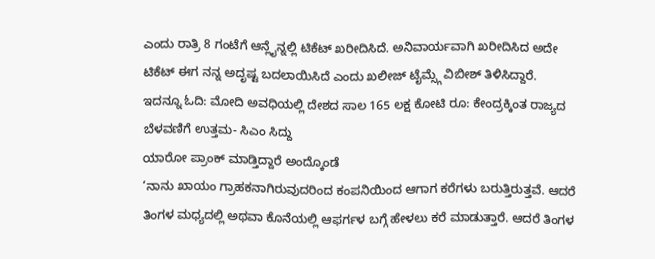ಎಂದು ರಾತ್ರಿ 8 ಗಂಟೆಗೆ ಆನ್ಲೈನ್ನಲ್ಲಿ ಟಿಕೆಟ್ ಖರೀದಿಸಿದೆ. ಅನಿವಾರ್ಯವಾಗಿ ಖರೀದಿಸಿದ ಅದೇ ಟಿಕೆಟ್ ಈಗ ನನ್ನ ಅದೃಷ್ಟ ಬದಲಾಯಿಸಿದೆ ಎಂದು ಖಲೀಜ್ ಟೈಮ್ಸ್ಗೆ ವಿಬೀಶ್ ತಿಳಿಸಿದ್ದಾರೆ.
ಇದನ್ನೂ ಓದಿ: ಮೋದಿ ಅವಧಿಯಲ್ಲಿ ದೇಶದ ಸಾಲ 165 ಲಕ್ಷ ಕೋಟಿ ರೂ: ಕೇಂದ್ರಕ್ಕಿಂತ ರಾಜ್ಯದ ಬೆಳವಣಿಗೆ ಉತ್ತಮ- ಸಿಎಂ ಸಿದ್ದು
ಯಾರೋ ಪ್ರಾಂಕ್ ಮಾಡ್ತಿದ್ದಾರೆ ಅಂದ್ಕೊಂಡೆ
‘ನಾನು ಖಾಯಂ ಗ್ರಾಹಕನಾಗಿರುವುದರಿಂದ ಕಂಪನಿಯಿಂದ ಆಗಾಗ ಕರೆಗಳು ಬರುತ್ತಿರುತ್ತವೆ. ಆದರೆ ತಿಂಗಳ ಮಧ್ಯದಲ್ಲಿ ಅಥವಾ ಕೊನೆಯಲ್ಲಿ ಆಫರ್ಗಳ ಬಗ್ಗೆ ಹೇಳಲು ಕರೆ ಮಾಡುತ್ತಾರೆ. ಆದರೆ ತಿಂಗಳ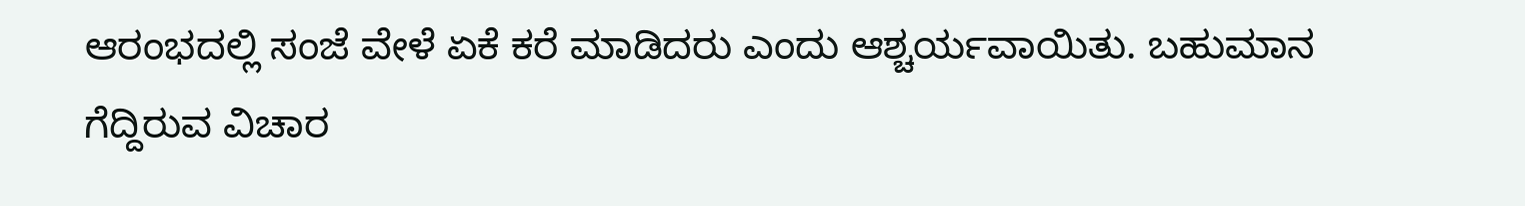ಆರಂಭದಲ್ಲಿ ಸಂಜೆ ವೇಳೆ ಏಕೆ ಕರೆ ಮಾಡಿದರು ಎಂದು ಆಶ್ಚರ್ಯವಾಯಿತು. ಬಹುಮಾನ ಗೆದ್ದಿರುವ ವಿಚಾರ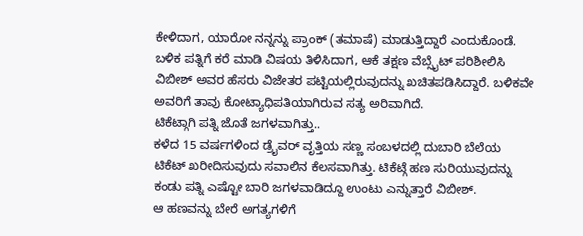ಕೇಳಿದಾಗ, ಯಾರೋ ನನ್ನನ್ನು ಪ್ರಾಂಕ್ (ತಮಾಷೆ) ಮಾಡುತ್ತಿದ್ದಾರೆ ಎಂದುಕೊಂಡೆ. ಬಳಿಕ ಪತ್ನಿಗೆ ಕರೆ ಮಾಡಿ ವಿಷಯ ತಿಳಿಸಿದಾಗ, ಆಕೆ ತಕ್ಷಣ ವೆಬ್ಸೈಟ್ ಪರಿಶೀಲಿಸಿ ವಿಬೀಶ್ ಅವರ ಹೆಸರು ವಿಜೇತರ ಪಟ್ಟಿಯಲ್ಲಿರುವುದನ್ನು ಖಚಿತಪಡಿಸಿದ್ದಾರೆ. ಬಳಿಕವೇ ಅವರಿಗೆ ತಾವು ಕೋಟ್ಯಾಧಿಪತಿಯಾಗಿರುವ ಸತ್ಯ ಅರಿವಾಗಿದೆ.
ಟಿಕೆಟ್ಗಾಗಿ ಪತ್ನಿ ಜೊತೆ ಜಗಳವಾಗಿತ್ತು..
ಕಳೆದ 15 ವರ್ಷಗಳಿಂದ ಡ್ರೈವರ್ ವೃತ್ತಿಯ ಸಣ್ಣ ಸಂಬಳದಲ್ಲಿ ದುಬಾರಿ ಬೆಲೆಯ ಟಿಕೆಟ್ ಖರೀದಿಸುವುದು ಸವಾಲಿನ ಕೆಲಸವಾಗಿತ್ತು. ಟಿಕೆಟ್ಗೆ ಹಣ ಸುರಿಯುವುದನ್ನು ಕಂಡು ಪತ್ನಿ ಎಷ್ಟೋ ಬಾರಿ ಜಗಳವಾಡಿದ್ದೂ ಉಂಟು ಎನ್ನುತ್ತಾರೆ ವಿಬೀಶ್.
ಆ ಹಣವನ್ನು ಬೇರೆ ಅಗತ್ಯಗಳಿಗೆ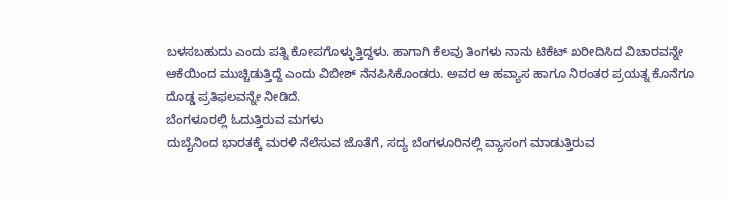ಬಳಸಬಹುದು ಎಂದು ಪತ್ನಿ ಕೋಪಗೊಳ್ಳುತ್ತಿದ್ದಳು. ಹಾಗಾಗಿ ಕೆಲವು ತಿಂಗಳು ನಾನು ಟಿಕೆಟ್ ಖರೀದಿಸಿದ ವಿಚಾರವನ್ನೇ ಆಕೆಯಿಂದ ಮುಚ್ಚಿಡುತ್ತಿದ್ದೆ ಎಂದು ವಿಬೀಶ್ ನೆನಪಿಸಿಕೊಂಡರು. ಅವರ ಆ ಹವ್ಯಾಸ ಹಾಗೂ ನಿರಂತರ ಪ್ರಯತ್ನ ಕೊನೆಗೂ ದೊಡ್ಡ ಪ್ರತಿಫಲವನ್ನೇ ನೀಡಿದೆ.
ಬೆಂಗಳೂರಲ್ಲಿ ಓದುತ್ತಿರುವ ಮಗಳು
ದುಬೈನಿಂದ ಭಾರತಕ್ಕೆ ಮರಳಿ ನೆಲೆಸುವ ಜೊತೆಗೆ, ಸದ್ಯ ಬೆಂಗಳೂರಿನಲ್ಲಿ ವ್ಯಾಸಂಗ ಮಾಡುತ್ತಿರುವ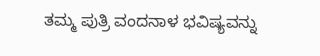ತಮ್ಮ ಪುತ್ರಿ ವಂದನಾಳ ಭವಿಷ್ಯವನ್ನು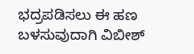ಭದ್ರಪಡಿಸಲು ಈ ಹಣ ಬಳಸುವುದಾಗಿ ವಿಬೀಶ್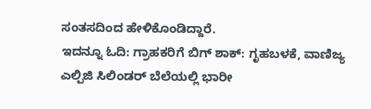ಸಂತಸದಿಂದ ಹೇಳಿಕೊಂಡಿದ್ದಾರೆ.
ಇದನ್ನೂ ಓದಿ: ಗ್ರಾಹಕರಿಗೆ ಬಿಗ್ ಶಾಕ್: ಗೃಹಬಳಕೆ, ವಾಣಿಜ್ಯ ಎಲ್ಪಿಜಿ ಸಿಲಿಂಡರ್ ಬೆಲೆಯಲ್ಲಿ ಭಾರೀ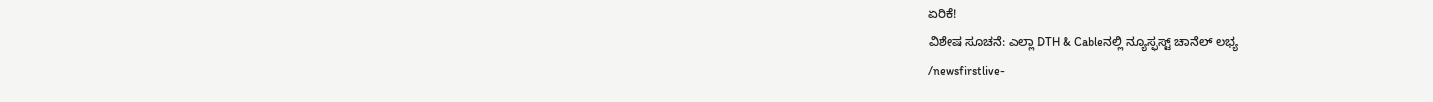ಏರಿಕೆ!
ವಿಶೇಷ ಸೂಚನೆ: ಎಲ್ಲಾ DTH & Cableನಲ್ಲಿ ನ್ಯೂಸ್ಫಸ್ಟ್ ಚಾನೆಲ್ ಲಭ್ಯ
/newsfirstlive-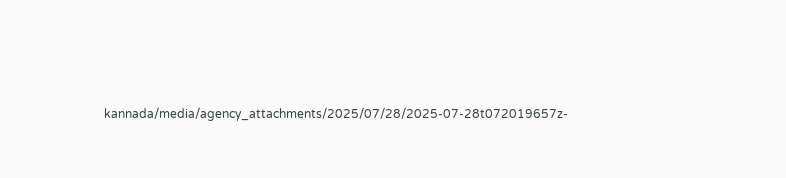kannada/media/agency_attachments/2025/07/28/2025-07-28t072019657z-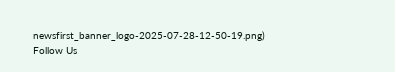newsfirst_banner_logo-2025-07-28-12-50-19.png)
Follow Us